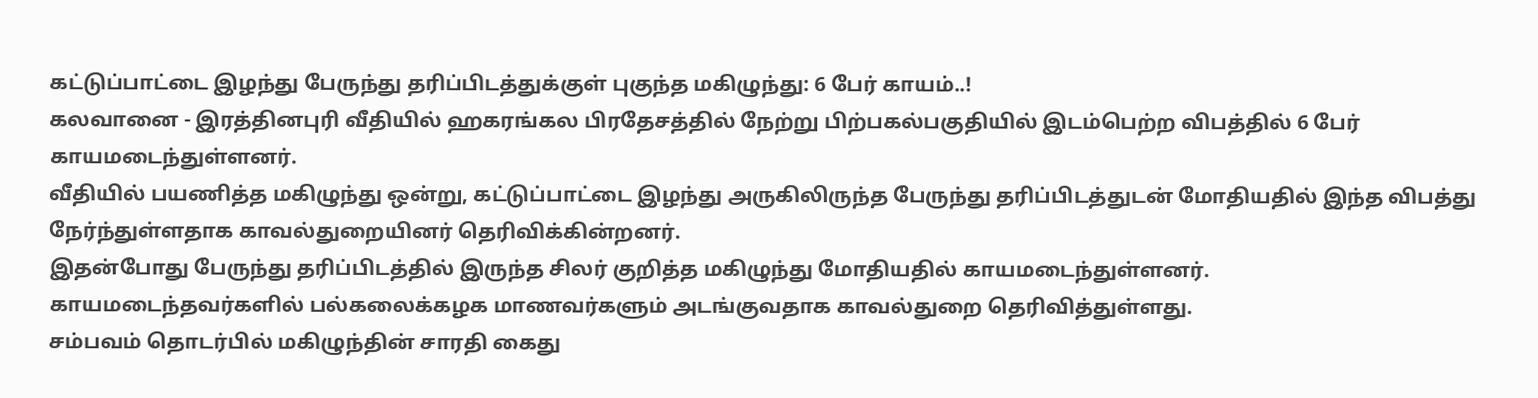கட்டுப்பாட்டை இழந்து பேருந்து தரிப்பிடத்துக்குள் புகுந்த மகிழுந்து: 6 பேர் காயம்..!
கலவானை - இரத்தினபுரி வீதியில் ஹகரங்கல பிரதேசத்தில் நேற்று பிற்பகல்பகுதியில் இடம்பெற்ற விபத்தில் 6 பேர் காயமடைந்துள்ளனர்.
வீதியில் பயணித்த மகிழுந்து ஒன்று, கட்டுப்பாட்டை இழந்து அருகிலிருந்த பேருந்து தரிப்பிடத்துடன் மோதியதில் இந்த விபத்து நேர்ந்துள்ளதாக காவல்துறையினர் தெரிவிக்கின்றனர்.
இதன்போது பேருந்து தரிப்பிடத்தில் இருந்த சிலர் குறித்த மகிழுந்து மோதியதில் காயமடைந்துள்ளனர்.
காயமடைந்தவர்களில் பல்கலைக்கழக மாணவர்களும் அடங்குவதாக காவல்துறை தெரிவித்துள்ளது.
சம்பவம் தொடர்பில் மகிழுந்தின் சாரதி கைது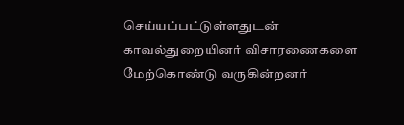செய்யப்பட்டுள்ளதுடன் காவல்துறையினர் விசாரணைகளை மேற்கொண்டு வருகின்றனர்